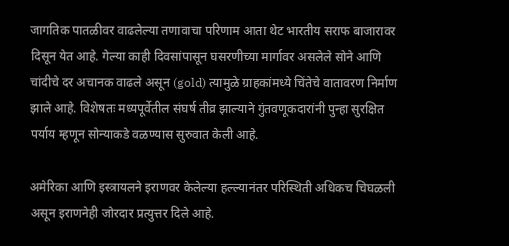जागतिक पातळीवर वाढलेल्या तणावाचा परिणाम आता थेट भारतीय सराफ बाजारावर दिसून येत आहे. गेल्या काही दिवसांपासून घसरणीच्या मार्गावर असलेले सोने आणि चांदीचे दर अचानक वाढले असून (gold) त्यामुळे ग्राहकांमध्ये चिंतेचे वातावरण निर्माण झाले आहे. विशेषतः मध्यपूर्वेतील संघर्ष तीव्र झाल्याने गुंतवणूकदारांनी पुन्हा सुरक्षित पर्याय म्हणून सोन्याकडे वळण्यास सुरुवात केली आहे.

अमेरिका आणि इस्त्रायलने इराणवर केलेल्या हल्ल्यानंतर परिस्थिती अधिकच चिघळली असून इराणनेही जोरदार प्रत्युत्तर दिले आहे.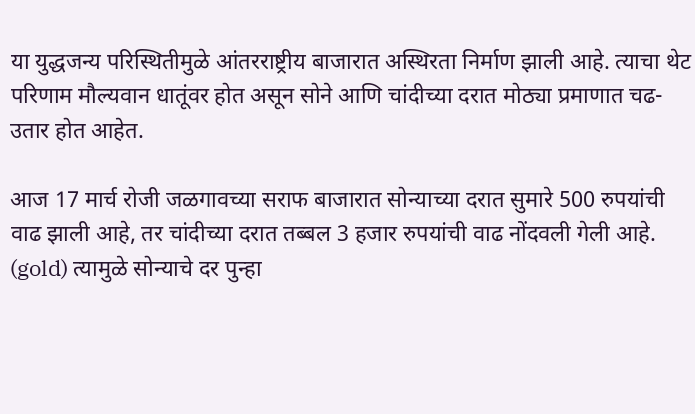या युद्धजन्य परिस्थितीमुळे आंतरराष्ट्रीय बाजारात अस्थिरता निर्माण झाली आहे. त्याचा थेट परिणाम मौल्यवान धातूंवर होत असून सोने आणि चांदीच्या दरात मोठ्या प्रमाणात चढ-उतार होत आहेत.

आज 17 मार्च रोजी जळगावच्या सराफ बाजारात सोन्याच्या दरात सुमारे 500 रुपयांची वाढ झाली आहे, तर चांदीच्या दरात तब्बल 3 हजार रुपयांची वाढ नोंदवली गेली आहे. (gold) त्यामुळे सोन्याचे दर पुन्हा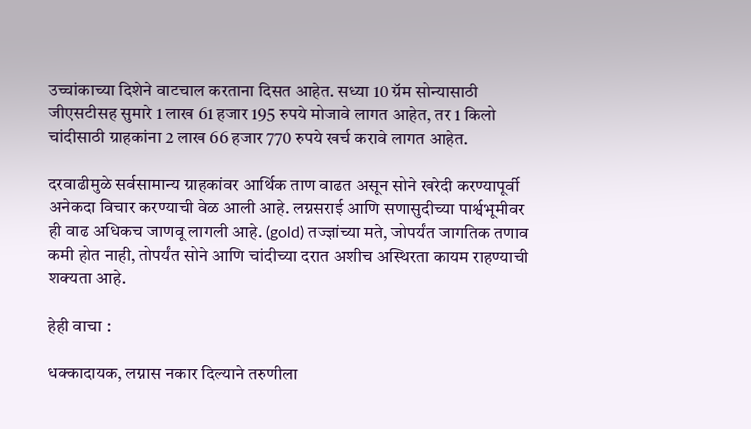उच्चांकाच्या दिशेने वाटचाल करताना दिसत आहेत. सध्या 10 ग्रॅम सोन्यासाठी जीएसटीसह सुमारे 1 लाख 61 हजार 195 रुपये मोजावे लागत आहेत, तर 1 किलो चांदीसाठी ग्राहकांना 2 लाख 66 हजार 770 रुपये खर्च करावे लागत आहेत.

दरवाढीमुळे सर्वसामान्य ग्राहकांवर आर्थिक ताण वाढत असून सोने खरेदी करण्यापूर्वी अनेकदा विचार करण्याची वेळ आली आहे. लग्नसराई आणि सणासुदीच्या पार्श्वभूमीवर ही वाढ अधिकच जाणवू लागली आहे. (gold) तज्ज्ञांच्या मते, जोपर्यंत जागतिक तणाव कमी होत नाही, तोपर्यंत सोने आणि चांदीच्या दरात अशीच अस्थिरता कायम राहण्याची शक्यता आहे.

हेही वाचा :

धक्कादायक, लग्नास नकार दिल्याने तरुणीला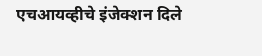एचआयव्हीचे इंजेक्शन दिले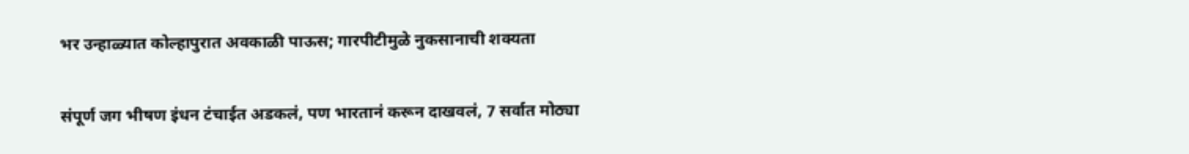भर उन्हाळ्यात कोल्हापुरात अवकाळी पाऊस; गारपीटीमुळे नुकसानाची शक्यता

संपूर्ण जग भीषण इंधन टंचाईत अडकलं, पण भारतानं करून दाखवलं, 7 सर्वात मोठ्या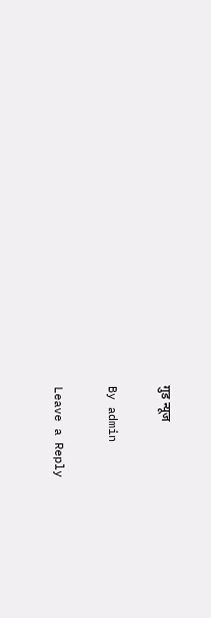गुड न्यूज

By admin

Leave a Reply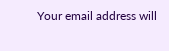Your email address will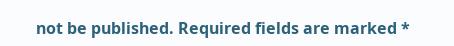not be published. Required fields are marked *